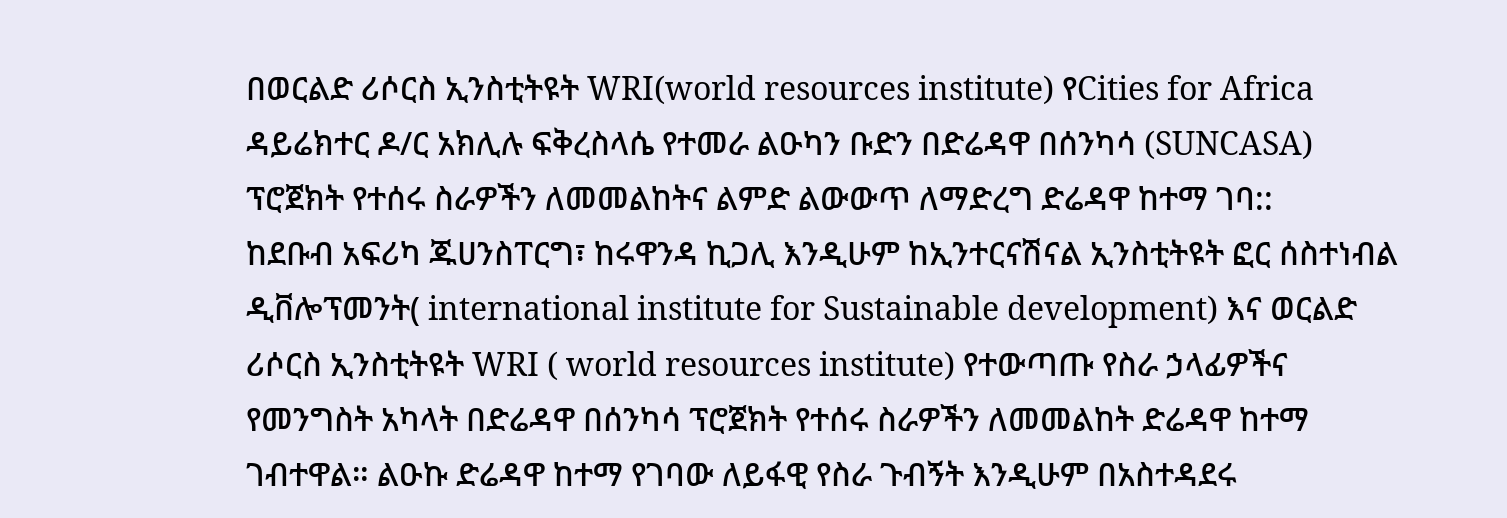በወርልድ ሪሶርስ ኢንስቲትዩት WRI(world resources institute) የCities for Africa ዳይሬክተር ዶ/ር አክሊሉ ፍቅረስላሴ የተመራ ልዑካን ቡድን በድሬዳዋ በሰንካሳ (SUNCASA) ፕሮጀክት የተሰሩ ስራዎችን ለመመልከትና ልምድ ልውውጥ ለማድረግ ድሬዳዋ ከተማ ገባ::
ከደቡብ አፍሪካ ጁሀንስፐርግ፣ ከሩዋንዳ ኪጋሊ እንዲሁም ከኢንተርናሽናል ኢንስቲትዩት ፎር ሰስተነብል ዲቨሎፕመንት( international institute for Sustainable development) እና ወርልድ ሪሶርስ ኢንስቲትዩት WRI ( world resources institute) የተውጣጡ የስራ ኃላፊዎችና የመንግስት አካላት በድሬዳዋ በሰንካሳ ፕሮጀክት የተሰሩ ስራዎችን ለመመልከት ድሬዳዋ ከተማ ገብተዋል። ልዑኩ ድሬዳዋ ከተማ የገባው ለይፋዊ የስራ ጉብኝት እንዲሁም በአስተዳደሩ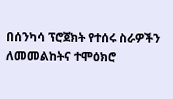በሰንካሳ ፕሮጀክት የተሰሩ ስራዎችን ለመመልከትና ተሞዕክሮ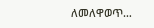ለመለዋወጥ…